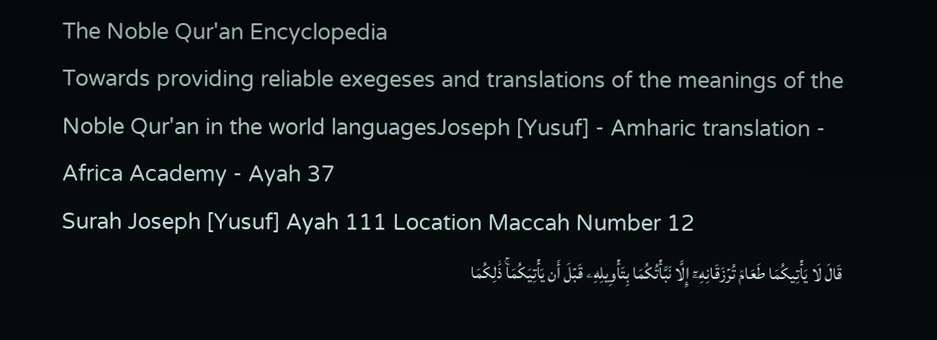The Noble Qur'an Encyclopedia
Towards providing reliable exegeses and translations of the meanings of the Noble Qur'an in the world languagesJoseph [Yusuf] - Amharic translation - Africa Academy - Ayah 37
Surah Joseph [Yusuf] Ayah 111 Location Maccah Number 12
قَالَ لَا يَأۡتِيكُمَا طَعَامٞ تُرۡزَقَانِهِۦٓ إِلَّا نَبَّأۡتُكُمَا بِتَأۡوِيلِهِۦ قَبۡلَ أَن يَأۡتِيَكُمَاۚ ذَٰلِكُمَا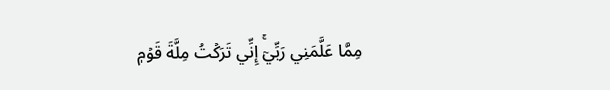مِمَّا عَلَّمَنِي رَبِّيٓۚ إِنِّي تَرَكۡتُ مِلَّةَ قَوۡمٖ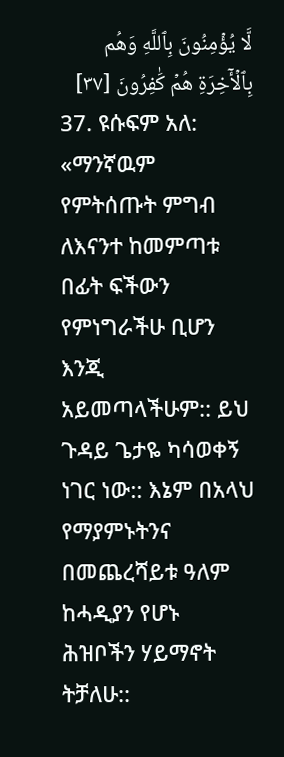لَّا يُؤۡمِنُونَ بِٱللَّهِ وَهُم بِٱلۡأٓخِرَةِ هُمۡ كَٰفِرُونَ [٣٧]
37. ዩሱፍም አለ: «ማንኛዉም የምትሰጡት ምግብ ለእናንተ ከመምጣቱ በፊት ፍችውን የምነግራችሁ ቢሆን እንጂ አይመጣላችሁም:: ይህ ጉዳይ ጌታዬ ካሳወቀኝ ነገር ነው:: እኔም በአላህ የማያምኑትንና በመጨረሻይቱ ዓለም ከሓዲያን የሆኑ ሕዝቦችን ሃይማኖት ትቻለሁ::